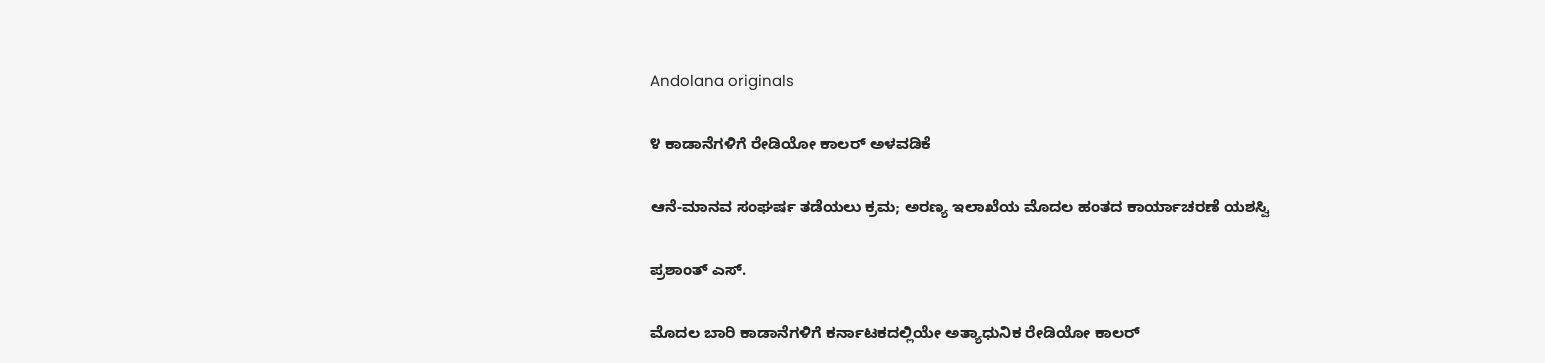Andolana originals

೪ ಕಾಡಾನೆಗಳಿಗೆ ರೇಡಿಯೋ ಕಾಲರ್ ಅಳವಡಿಕೆ

ಆನೆ-ಮಾನವ ಸಂಘರ್ಷ ತಡೆಯಲು ಕ್ರಮ; ಅರಣ್ಯ ಇಲಾಖೆಯ ಮೊದಲ ಹಂತದ ಕಾರ್ಯಾಚರಣೆ ಯಶಸ್ವಿ

ಪ್ರಶಾಂತ್ ಎಸ್.

ಮೊದಲ ಬಾರಿ ಕಾಡಾನೆಗಳಿಗೆ ಕರ್ನಾಟಕದಲ್ಲಿಯೇ ಅತ್ಯಾಧುನಿಕ ರೇಡಿಯೋ ಕಾಲರ್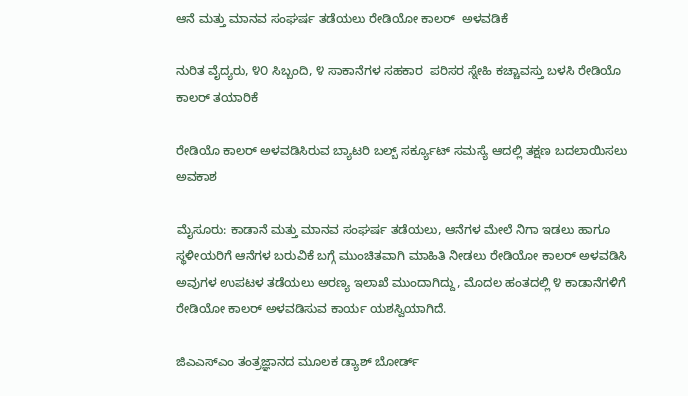ಆನೆ ಮತ್ತು ಮಾನವ ಸಂಘರ್ಷ ತಡೆಯಲು ರೇಡಿಯೋ ಕಾಲರ್  ಅಳವಡಿಕೆ

ನುರಿತ ವೈದ್ಯರು, ೪೦ ಸಿಬ್ಬಂದಿ, ೪ ಸಾಕಾನೆಗಳ ಸಹಕಾರ  ಪರಿಸರ ಸ್ನೇಹಿ ಕಚ್ಚಾವಸ್ತು ಬಳಸಿ ರೇಡಿಯೊ ಕಾಲರ್ ತಯಾರಿಕೆ

ರೇಡಿಯೊ ಕಾಲರ್ ಅಳವಡಿಸಿರುವ ಬ್ಯಾಟರಿ ಬಲ್ಬ್ ಸರ್ಕ್ಯೂಟ್ ಸಮಸ್ಯೆ ಆದಲ್ಲಿ ತಕ್ಷಣ ಬದಲಾಯಿಸಲು ಅವಕಾಶ

ಮೈಸೂರು: ಕಾಡಾನೆ ಮತ್ತು ಮಾನವ ಸಂಘರ್ಷ ತಡೆಯಲು, ಆನೆಗಳ ಮೇಲೆ ನಿಗಾ ಇಡಲು ಹಾಗೂ ಸ್ಥಳೀಯರಿಗೆ ಆನೆಗಳ ಬರುವಿಕೆ ಬಗ್ಗೆ ಮುಂಚಿತವಾಗಿ ಮಾಹಿತಿ ನೀಡಲು ರೇಡಿಯೋ ಕಾಲರ್ ಅಳವಡಿಸಿ ಅವುಗಳ ಉಪಟಳ ತಡೆಯಲು ಅರಣ್ಯ ಇಲಾಖೆ ಮುಂದಾಗಿದ್ದು, ಮೊದಲ ಹಂತದಲ್ಲಿ ೪ ಕಾಡಾನೆಗಳಿಗೆ ರೇಡಿಯೋ ಕಾಲರ್ ಅಳವಡಿಸುವ ಕಾರ್ಯ ಯಶಸ್ವಿಯಾಗಿದೆ.

ಜಿಎಎಸ್‌ಎಂ ತಂತ್ರಜ್ಞಾನದ ಮೂಲಕ ಡ್ಯಾಶ್ ಬೋರ್ಡ್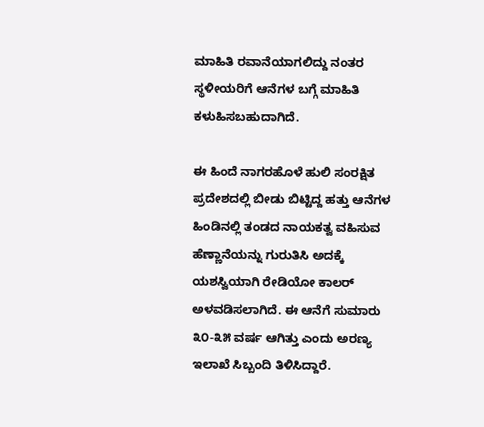ಮಾಹಿತಿ ರವಾನೆಯಾಗಲಿದ್ದು ನಂತರ ಸ್ಥಳೀಯರಿಗೆ ಆನೆಗಳ ಬಗ್ಗೆ ಮಾಹಿತಿ ಕಳುಹಿಸಬಹುದಾಗಿದೆ.

ಈ ಹಿಂದೆ ನಾಗರಹೊಳೆ ಹುಲಿ ಸಂರಕ್ಷಿತ ಪ್ರದೇಶದಲ್ಲಿ ಬೀಡು ಬಿಟ್ಟಿದ್ದ ಹತ್ತು ಆನೆಗಳ ಹಿಂಡಿನಲ್ಲಿ ತಂಡದ ನಾಯಕತ್ವ ವಹಿಸುವ ಹೆಣ್ಣಾನೆಯನ್ನು ಗುರುತಿಸಿ ಅದಕ್ಕೆ ಯಶಸ್ವಿಯಾಗಿ ರೇಡಿಯೋ ಕಾಲರ್ ಅಳವಡಿಸಲಾಗಿದೆ. ಈ ಆನೆಗೆ ಸುಮಾರು ೩೦-೩೫ ವರ್ಷ ಆಗಿತ್ತು ಎಂದು ಅರಣ್ಯ ಇಲಾಖೆ ಸಿಬ್ಬಂದಿ ತಿಳಿಸಿದ್ದಾರೆ.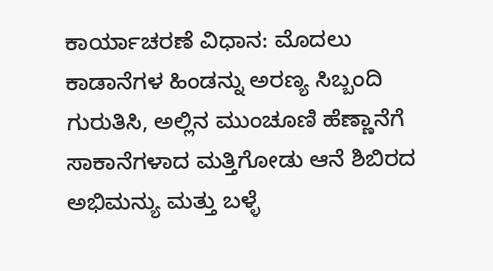ಕಾರ್ಯಾಚರಣೆ ವಿಧಾನ: ಮೊದಲು ಕಾಡಾನೆಗಳ ಹಿಂಡನ್ನು ಅರಣ್ಯ ಸಿಬ್ಬಂದಿ ಗುರುತಿಸಿ, ಅಲ್ಲಿನ ಮುಂಚೂಣಿ ಹೆಣ್ಣಾನೆಗೆ ಸಾಕಾನೆಗಳಾದ ಮತ್ತಿಗೋಡು ಆನೆ ಶಿಬಿರದ ಅಭಿಮನ್ಯು ಮತ್ತು ಬಳ್ಳೆ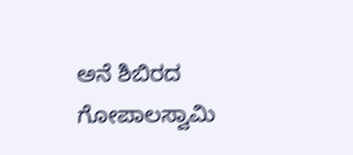ಅನೆ ಶಿಬಿರದ ಗೋಪಾಲಸ್ವಾಮಿ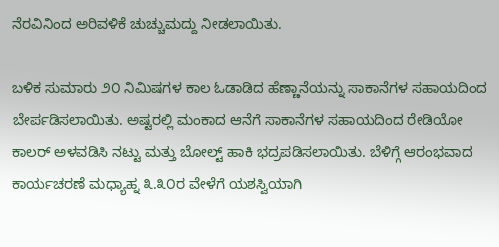ನೆರವಿನಿಂದ ಅರಿವಳಿಕೆ ಚುಚ್ಚುಮದ್ದು ನೀಡಲಾಯಿತು.

ಬಳಿಕ ಸುಮಾರು ೨೦ ನಿಮಿಷಗಳ ಕಾಲ ಓಡಾಡಿದ ಹೆಣ್ಣಾನೆಯನ್ನು ಸಾಕಾನೆಗಳ ಸಹಾಯದಿಂದ ಬೇರ್ಪಡಿಸಲಾಯಿತು. ಅಷ್ಟರಲ್ಲಿ ಮಂಕಾದ ಆನೆಗೆ ಸಾಕಾನೆಗಳ ಸಹಾಯದಿಂದ ರೇಡಿಯೋ ಕಾಲರ್ ಅಳವಡಿಸಿ ನಟ್ಟು ಮತ್ತು ಬೋಲ್ಟ್ ಹಾಕಿ ಭದ್ರಪಡಿಸಲಾಯಿತು. ಬೆಳಿಗ್ಗೆ ಆರಂಭವಾದ ಕಾರ್ಯಚರಣೆ ಮಧ್ಯಾಹ್ನ ೩.೩೦ರ ವೇಳೆಗೆ ಯಶಸ್ವಿಯಾಗಿ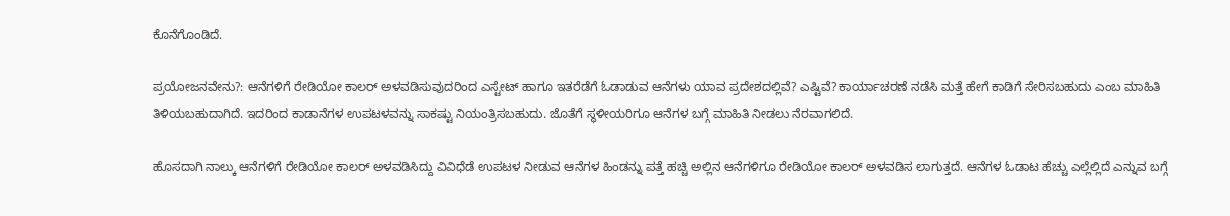ಕೊನೆಗೊಂಡಿದೆ.

ಪ್ರಯೋಜನವೇನು?: ಆನೆಗಳಿಗೆ ರೇಡಿಯೋ ಕಾಲರ್ ಅಳವಡಿಸುವುದರಿಂದ ಎಸ್ಟೇಟ್ ಹಾಗೂ ಇತರೆಡೆಗೆ ಓಡಾಡುವ ಆನೆಗಳು ಯಾವ ಪ್ರದೇಶದಲ್ಲಿವೆ? ಎಷ್ಟಿವೆ? ಕಾರ್ಯಾಚರಣೆ ನಡೆಸಿ ಮತ್ತೆ ಹೇಗೆ ಕಾಡಿಗೆ ಸೇರಿಸಬಹುದು ಎಂಬ ಮಾಹಿತಿ ತಿಳಿಯಬಹುದಾಗಿದೆ. ಇದರಿಂದ ಕಾಡಾನೆಗಳ ಉಪಟಳವನ್ನು ಸಾಕಷ್ಟು ನಿಯಂತ್ರಿಸಬಹುದು. ಜೊತೆಗೆ ಸ್ಥಳೀಯರಿಗೂ ಆನೆಗಳ ಬಗ್ಗೆ ಮಾಹಿತಿ ನೀಡಲು ನೆರವಾಗಲಿದೆ.

ಹೊಸದಾಗಿ ನಾಲ್ಕು ಆನೆಗಳಿಗೆ ರೇಡಿಯೋ ಕಾಲರ್ ಅಳವಡಿಸಿದ್ದು ವಿವಿಧೆಡೆ ಉಪಟಳ ನೀಡುವ ಆನೆಗಳ ಹಿಂಡನ್ನು ಪತ್ತೆ ಹಚ್ಚಿ ಅಲ್ಲಿನ ಆನೆಗಳಿಗೂ ರೇಡಿಯೋ ಕಾಲರ್ ಅಳವಡಿಸ ಲಾಗುತ್ತದೆ. ಆನೆಗಳ ಓಡಾಟ ಹೆಚ್ಚು ಎಲ್ಲೆಲ್ಲಿದೆ ಎನ್ನುವ ಬಗ್ಗೆ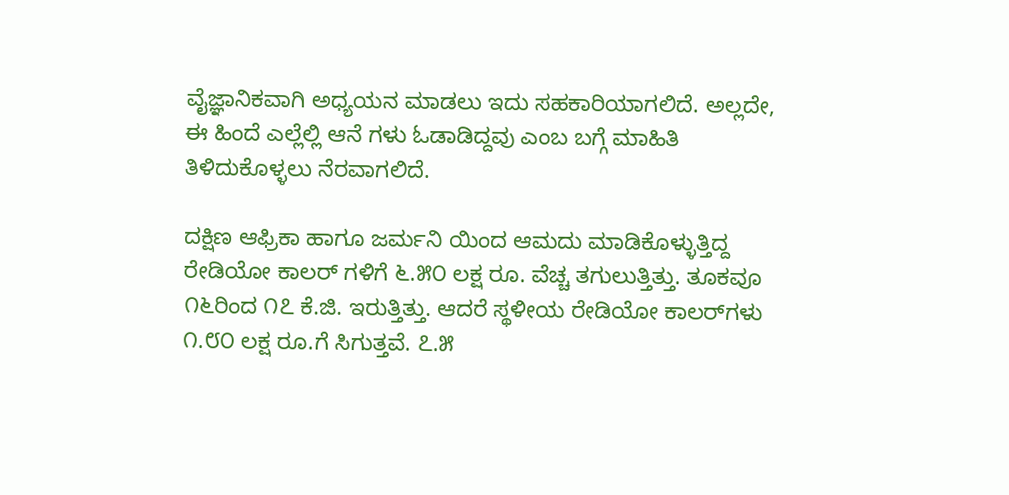ವೈಜ್ಞಾನಿಕವಾಗಿ ಅಧ್ಯಯನ ಮಾಡಲು ಇದು ಸಹಕಾರಿಯಾಗಲಿದೆ. ಅಲ್ಲದೇ, ಈ ಹಿಂದೆ ಎಲ್ಲೆಲ್ಲಿ ಆನೆ ಗಳು ಓಡಾಡಿದ್ದವು ಎಂಬ ಬಗ್ಗೆ ಮಾಹಿತಿ ತಿಳಿದುಕೊಳ್ಳಲು ನೆರವಾಗಲಿದೆ.

ದಕ್ಷಿಣ ಆಫ್ರಿಕಾ ಹಾಗೂ ಜರ್ಮನಿ ಯಿಂದ ಆಮದು ಮಾಡಿಕೊಳ್ಳುತ್ತಿದ್ದ ರೇಡಿಯೋ ಕಾಲರ್ ಗಳಿಗೆ ೬.೫೦ ಲಕ್ಷ ರೂ. ವೆಚ್ಚ ತಗುಲುತ್ತಿತ್ತು. ತೂಕವೂ ೧೬ರಿಂದ ೧೭ ಕೆ.ಜಿ. ಇರುತ್ತಿತ್ತು. ಆದರೆ ಸ್ಥಳೀಯ ರೇಡಿಯೋ ಕಾಲರ್‌ಗಳು ೧.೮೦ ಲಕ್ಷ ರೂ.ಗೆ ಸಿಗುತ್ತವೆ. ೭.೫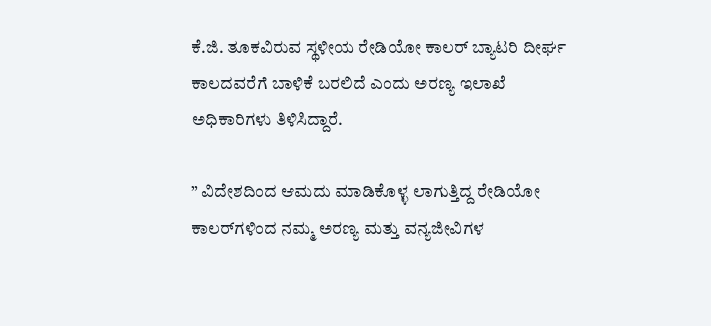ಕೆ.ಜಿ. ತೂಕವಿರುವ ಸ್ಥಳೀಯ ರೇಡಿಯೋ ಕಾಲರ್ ಬ್ಯಾಟರಿ ದೀರ್ಘ ಕಾಲದವರೆಗೆ ಬಾಳಿಕೆ ಬರಲಿದೆ ಎಂದು ಅರಣ್ಯ ಇಲಾಖೆ ಅಧಿಕಾರಿಗಳು ತಿಳಿಸಿದ್ದಾರೆ.

” ವಿದೇಶದಿಂದ ಆಮದು ಮಾಡಿಕೊಳ್ಳ ಲಾಗುತ್ತಿದ್ದ ರೇಡಿಯೋ ಕಾಲರ್‌ಗಳಿಂದ ನಮ್ಮ ಅರಣ್ಯ ಮತ್ತು ವನ್ಯಜೀವಿಗಳ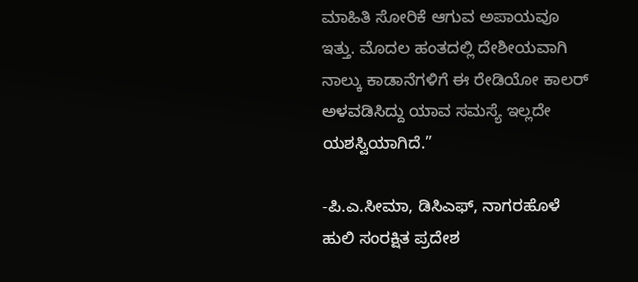ಮಾಹಿತಿ ಸೋರಿಕೆ ಆಗುವ ಅಪಾಯವೂ ಇತ್ತು. ಮೊದಲ ಹಂತದಲ್ಲಿ ದೇಶೀಯವಾಗಿ ನಾಲ್ಕು ಕಾಡಾನೆಗಳಿಗೆ ಈ ರೇಡಿಯೋ ಕಾಲರ್ ಅಳವಡಿಸಿದ್ದು ಯಾವ ಸಮಸ್ಯೆ ಇಲ್ಲದೇ ಯಶಸ್ವಿಯಾಗಿದೆ.”

-ಪಿ.ಎ.ಸೀಮಾ, ಡಿಸಿಎಫ್, ನಾಗರಹೊಳೆ ಹುಲಿ ಸಂರಕ್ಷಿತ ಪ್ರದೇಶ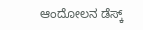ಆಂದೋಲನ ಡೆಸ್ಕ್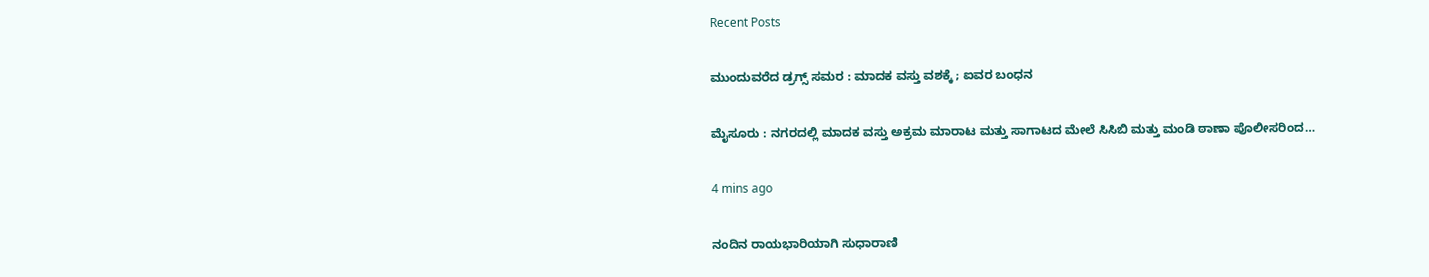Recent Posts

ಮುಂದುವರೆದ ಡ್ರಗ್ಸ್‌ ಸಮರ : ಮಾದಕ ವಸ್ತು ವಶಕ್ಕೆ ; ಐವರ ಬಂಧನ

ಮೈಸೂರು : ನಗರದಲ್ಲಿ ಮಾದಕ ವಸ್ತು ಅಕ್ರಮ ಮಾರಾಟ ಮತ್ತು ಸಾಗಾಟದ ಮೇಲೆ ಸಿಸಿಬಿ ಮತ್ತು ಮಂಡಿ ಠಾಣಾ ಪೊಲೀಸರಿಂದ…

4 mins ago

ನಂದಿನ ರಾಯಭಾರಿಯಾಗಿ ಸುಧಾರಾಣಿ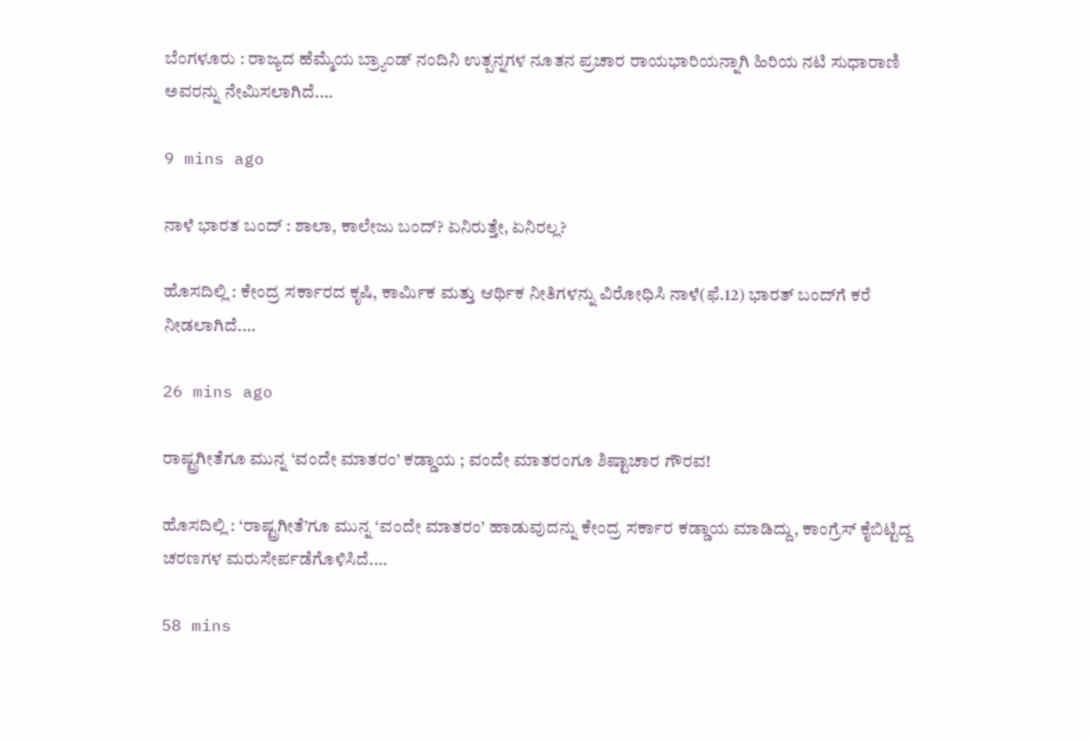ಬೆಂಗಳೂರು : ರಾಜ್ಯದ ಹೆಮ್ಮೆಯ ಬ್ರ್ಯಾಂಡ್ ನಂದಿನಿ ಉತ್ಪನ್ನಗಳ ನೂತನ ಪ್ರಚಾರ ರಾಯಭಾರಿಯನ್ನಾಗಿ ಹಿರಿಯ ನಟಿ ಸುಧಾರಾಣಿ ಅವರನ್ನು ನೇಮಿಸಲಾಗಿದೆ.…

9 mins ago

ನಾಳೆ ಭಾರತ ಬಂದ್‌ : ಶಾಲಾ, ಕಾಲೇಜು ಬಂದ್? ಏನಿರುತ್ತೇ, ಏನಿರಲ್ಲ?

ಹೊಸದಿಲ್ಲಿ : ಕೇಂದ್ರ ಸರ್ಕಾರದ ಕೃಷಿ, ಕಾರ್ಮಿಕ ಮತ್ತು ಆರ್ಥಿಕ ನೀತಿಗಳನ್ನು ವಿರೋಧಿಸಿ ನಾಳೆ(ಫೆ.12) ಭಾರತ್‌ ಬಂದ್‌ಗೆ ಕರೆ ನೀಡಲಾಗಿದೆ.…

26 mins ago

ರಾಷ್ಟ್ರಗೀತೆಗೂ ಮುನ್ನ ‘ವಂದೇ ಮಾತರಂ’ ಕಡ್ಡಾಯ ; ವಂದೇ ಮಾತರಂಗೂ ಶಿಷ್ಟಾಚಾರ ಗೌರವ!

ಹೊಸದಿಲ್ಲಿ : ‘ರಾಷ್ಟ್ರಗೀತೆ’ಗೂ ಮುನ್ನ ‘ವಂದೇ ಮಾತರಂ’ ಹಾಡುವುದನ್ನು ಕೇಂದ್ರ ಸರ್ಕಾರ ಕಡ್ಡಾಯ ಮಾಡಿದ್ದು, ಕಾಂಗ್ರೆಸ್ ಕೈಬಿಟ್ಟಿದ್ದ ಚರಣಗಳ ಮರುಸೇರ್ಪಡೆಗೊಳಿಸಿದೆ.…

58 mins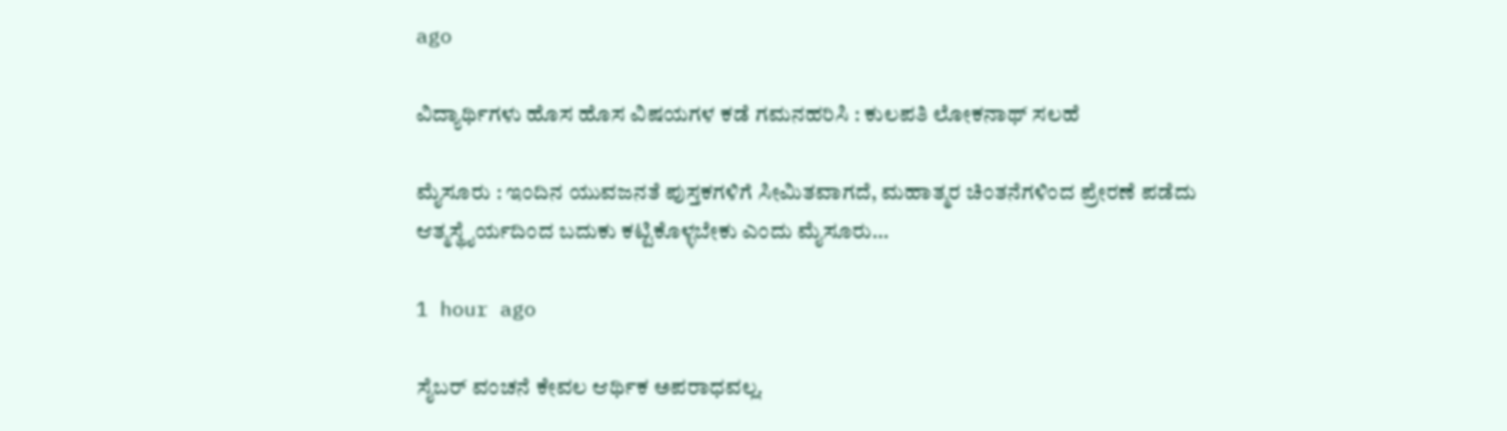ago

ವಿದ್ಯಾರ್ಥಿಗಳು ಹೊಸ ಹೊಸ ವಿಷಯಗಳ ಕಡೆ ಗಮನಹರಿಸಿ : ಕುಲಪತಿ ಲೋಕನಾಥ್‌ ಸಲಹೆ

ಮೈಸೂರು : ಇಂದಿನ ಯುವಜನತೆ ಪುಸ್ತಕಗಳಿಗೆ ಸೀಮಿತವಾಗದೆ, ಮಹಾತ್ಮರ ಚಿಂತನೆಗಳಿಂದ ಪ್ರೇರಣೆ ಪಡೆದು ಆತ್ಮಸ್ಥೈರ್ಯದಿಂದ ಬದುಕು ಕಟ್ಟಿಕೊಳ್ಳಬೇಕು ಎಂದು ಮೈಸೂರು…

1 hour ago

ಸೈಬರ್‌ ವಂಚನೆ ಕೇವಲ ಆರ್ಥಿಕ ಅಪರಾಧವಲ್ಲ.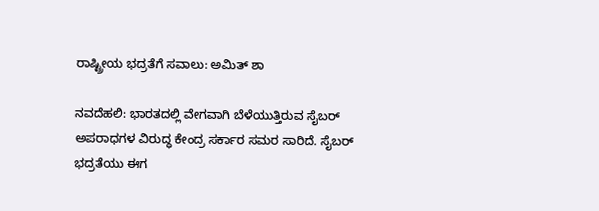ರಾಷ್ಟ್ರೀಯ ಭದ್ರತೆಗೆ ಸವಾಲು: ಅಮಿತ್‌ ಶಾ

ನವದೆಹಲಿ: ಭಾರತದಲ್ಲಿ ವೇಗವಾಗಿ ಬೆಳೆಯುತ್ತಿರುವ ಸೈಬರ್‌ ಅಪರಾಧಗಳ ವಿರುದ್ಧ ಕೇಂದ್ರ ಸರ್ಕಾರ ಸಮರ ಸಾರಿದೆ. ಸೈಬರ್‌ ಭದ್ರತೆಯು ಈಗ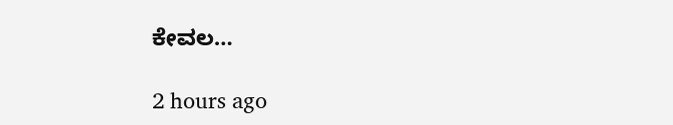ಕೇವಲ…

2 hours ago